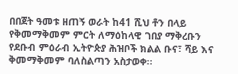በበጀት ዓመቱ ዘጠኝ ወራት ከ41 ሺህ ቶን በላይ የቅመማቅመም ምርት ለማዕከላዊ ገበያ ማቅረቡን የደቡብ ምዕራብ ኢትዮጵያ ሕዝቦች ክልል ቡና፣ ሻይ እና ቅመማቅመም ባለስልጣን አስታወቀ፡፡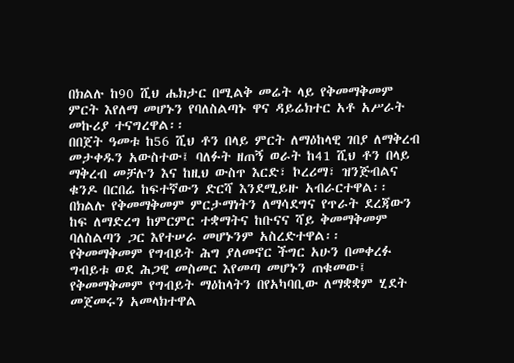በክልሉ ከ90 ሺህ ሔክታር በሚልቅ መሬት ላይ የቅመማቅመም ምርት እየለማ መሆኑን የባለስልጣኑ ዋና ዳይሬክተር አቶ አሥራት መኩሪያ ተናግረዋል፡፡
በበጀት ዓመቱ ከ56 ሺህ ቶን በላይ ምርት ለማዕከላዊ ገበያ ለማቅረብ መታቀዱን አውስተው፤ ባለፉት ዘጠኝ ወራት ከ41 ሺህ ቶን በላይ ማቅረብ መቻሉን እና ከዚህ ውስጥ እርድ፣ ኮረሪማ፣ ዝንጅብልና ቁንዶ በርበሬ ከፍተኛውን ድርሻ እንደሚይዙ አብራርተዋል፡፡
በክልሉ የቅመማቅመም ምርታማነትን ለማሳደግና የጥራት ደረጃውን ከፍ ለማድረግ ከምርምር ተቋማትና ከቡናና ሻይ ቅመማቅመም ባለስልጣን ጋር እየተሠራ መሆኑንም አስረድተዋል፡፡
የቅመማቅመም የግብይት ሕግ ያለመኖር ችግር አሁን በመቀረፉ ግብይቱ ወደ ሕጋዊ መስመር እየመጣ መሆኑን ጠቁመው፤ የቅመማቅመም የግብይት ማዕከላትን በየአካባቢው ለማቋቋም ሂደት መጀመሩን አመላክተዋል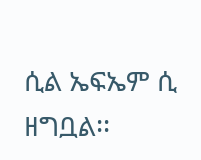ሲል ኤፍኤም ሲ ዘግቧል፡፡